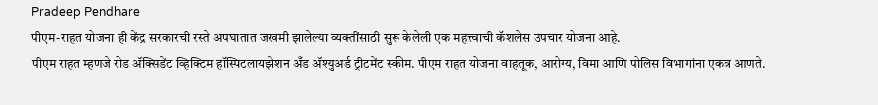Pradeep Pendhare
पीएम-राहत योजना ही केंद्र सरकारची रस्ते अपघातात जखमी झालेल्या व्यक्तींसाठी सुरू केलेली एक महत्त्वाची कॅशलेस उपचार योजना आहे.
पीएम राहत म्हणजे रोड ॲक्सिडेंट व्हिक्टिम हॉस्पिटलायझेशन अँड ॲश्युअर्ड ट्रीटमेंट स्कीम. पीएम राहत योजना वाहतूक, आरोग्य, विमा आणि पोलिस विभागांना एकत्र आणते.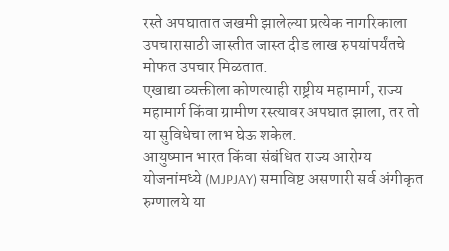रस्ते अपघातात जखमी झालेल्या प्रत्येक नागरिकाला उपचारासाठी जास्तीत जास्त दीड लाख रुपयांपर्यंतचे मोफत उपचार मिळतात.
एखाद्या व्यक्तीला कोणत्याही राष्ट्रीय महामार्ग, राज्य महामार्ग किंवा ग्रामीण रस्त्यावर अपघात झाला, तर तो या सुविधेचा लाभ घेऊ शकेल.
आयुष्मान भारत किंवा संबंधित राज्य आरोग्य योजनांमध्ये (MJPJAY) समाविष्ट असणारी सर्व अंगीकृत रुग्णालये या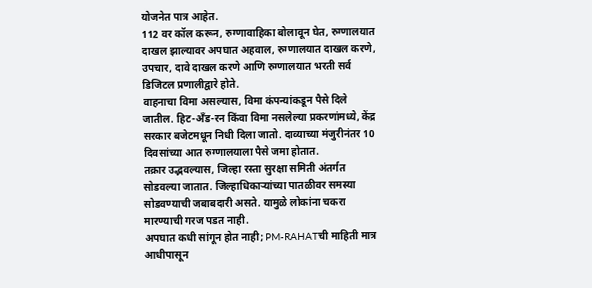योजनेत पात्र आहेत.
112 वर कॉल करून, रुग्णावाहिका बोलावून घेत, रुग्णालयात दाखल झाल्यावर अपघात अहवाल, रुग्णालयात दाखल करणे, उपचार, दावे दाखल करणे आणि रुग्णालयात भरती सर्व डिजिटल प्रणालीद्वारे होते.
वाहनाचा विमा असल्यास, विमा कंपन्यांकडून पैसे दिले जातील. हिट-अँड-रन किंवा विमा नसलेल्या प्रकरणांमध्ये, केंद्र सरकार बजेटमधून निधी दिला जातो. दाव्याच्या मंजुरीनंतर 10 दिवसांच्या आत रुग्णालयाला पैसे जमा होतात.
तक्रार उद्भवल्यास, जिल्हा रस्ता सुरक्षा समिती अंतर्गत सोडवल्या जातात. जिल्हाधिकाऱ्यांच्या पातळीवर समस्या सोडवण्याची जबाबदारी असते. यामुळे लोकांना चकरा मारण्याची गरज पडत नाही.
अपघात कधी सांगून होत नाही; PM-RAHATची माहिती मात्र आधीपासून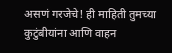असणं गरजेचे! ही माहिती तुमच्या कुटुंबीयांना आणि वाहन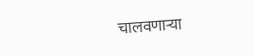चालवणाऱ्या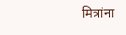मित्रांना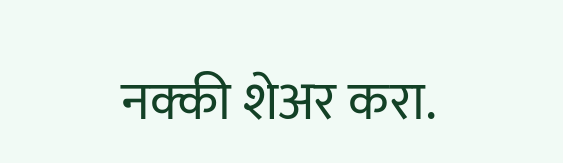नक्की शेअर करा.